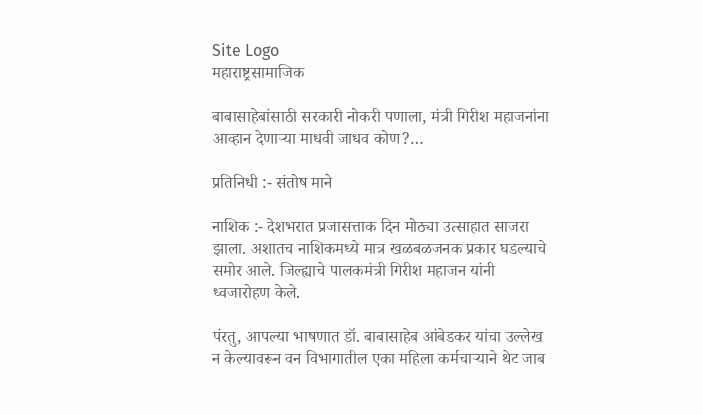Site Logo
महाराष्ट्रसामाजिक

बाबासाहेबांसाठी सरकारी नोकरी पणाला, मंत्री गिरीश महाजनांना आव्हान देणाऱ्या माधवी जाधव कोण?…

प्रतिनिधी :- संतोष माने

नाशिक :- देशभरात प्रजासत्ताक दिन मोठ्या उत्साहात साजरा झाला. अशातच नाशिकमध्ये मात्र खळबळजनक प्रकार घडल्याचे समोर आले. जिल्ह्याचे पालकमंत्री गिरीश महाजन यांनी ध्वजारोहण केले.

पंरतु, आपल्या भाषणात डॉ. बाबासाहेब आंबेडकर यांचा उल्लेख न केल्यावरून वन विभागातील एका महिला कर्मचाऱ्याने थेट जाब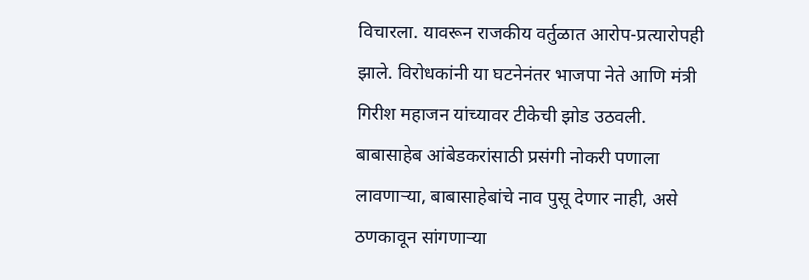विचारला. यावरून राजकीय वर्तुळात आरोप-प्रत्यारोपही झाले. विरोधकांनी या घटनेनंतर भाजपा नेते आणि मंत्री गिरीश महाजन यांच्यावर टीकेची झोड उठवली. बाबासाहेब आंबेडकरांसाठी प्रसंगी नोकरी पणाला लावणाऱ्या, बाबासाहेबांचे नाव पुसू देणार नाही, असे ठणकावून सांगणाऱ्या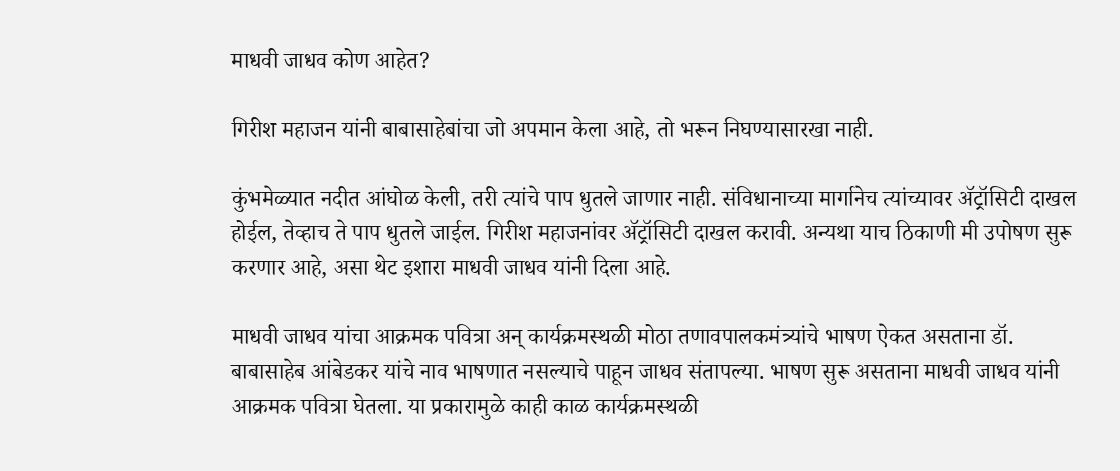माधवी जाधव कोण आहेत?

गिरीश महाजन यांनी बाबासाहेबांचा जो अपमान केला आहे, तो भरून निघण्यासारखा नाही.

कुंभमेळ्यात नदीत आंघोळ केली, तरी त्यांचे पाप धुतले जाणार नाही. संविधानाच्या मार्गानेच त्यांच्यावर ॲट्रॉसिटी दाखल होईल, तेव्हाच ते पाप धुतले जाईल. गिरीश महाजनांवर ॲट्रॉसिटी दाखल करावी. अन्यथा याच ठिकाणी मी उपोषण सुरू करणार आहे, असा थेट इशारा माधवी जाधव यांनी दिला आहे.

माधवी जाधव यांचा आक्रमक पवित्रा अन् कार्यक्रमस्थळी मोठा तणावपालकमंत्र्यांचे भाषण ऐकत असताना डॉ. बाबासाहेब आंबेडकर यांचे नाव भाषणात नसल्याचे पाहून जाधव संतापल्या. भाषण सुरू असताना माधवी जाधव यांनी आक्रमक पवित्रा घेतला. या प्रकारामुळे काही काळ कार्यक्रमस्थळी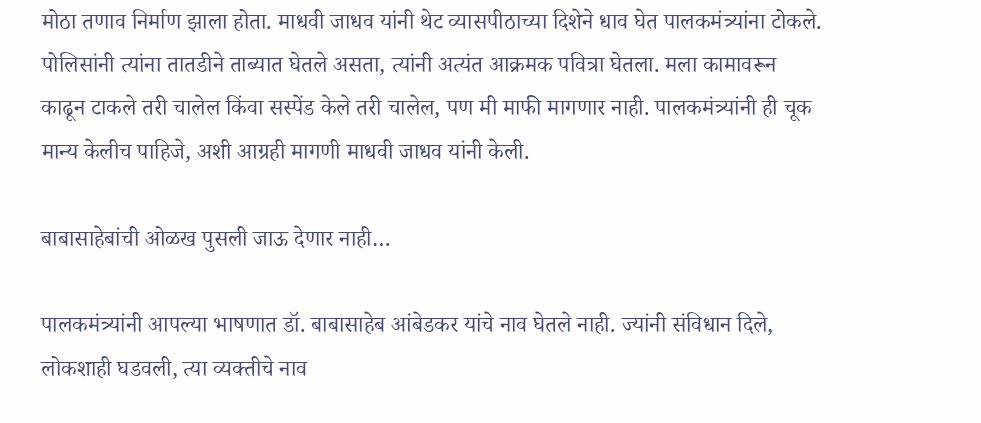मोठा तणाव निर्माण झाला होता. माधवी जाधव यांनी थेट व्यासपीठाच्या दिशेने धाव घेत पालकमंत्र्यांना टोकले. पोलिसांनी त्यांना तातडीने ताब्यात घेतले असता, त्यांनी अत्यंत आक्रमक पवित्रा घेतला. मला कामावरून काढून टाकले तरी चालेल किंवा सस्पेंड केले तरी चालेल, पण मी माफी मागणार नाही. पालकमंत्र्यांनी ही चूक मान्य केलीच पाहिजे, अशी आग्रही मागणी माधवी जाधव यांनी केली.

बाबासाहेबांची ओळख पुसली जाऊ देणार नाही…

पालकमंत्र्यांनी आपल्या भाषणात डॉ. बाबासाहेब आंबेडकर यांचे नाव घेतले नाही. ज्यांनी संविधान दिले, लोकशाही घडवली, त्या व्यक्तीचे नाव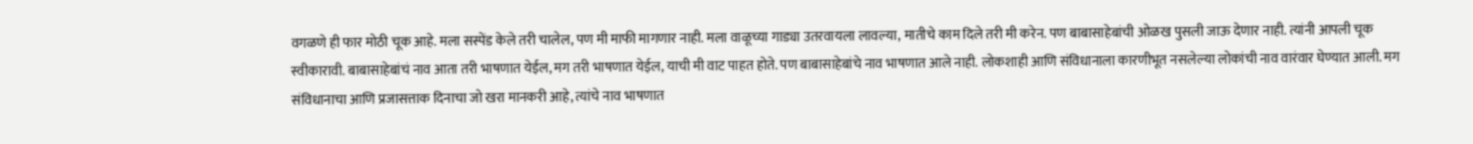वगळणे ही फार मोठी चूक आहे. मला सस्पेंड केले तरी चालेल, पण मी माफी मागणार नाही. मला वाळूच्या गाड्या उतरवायला लावल्या, मातीचे काम दिले तरी मी करेन. पण बाबासाहेबांची ओळख पुसली जाऊ देणार नाही. त्यांनी आपली चूक स्वीकारावी. बाबासाहेबांचं नाव आता तरी भाषणात येईल, मग तरी भाषणात येईल, याची मी वाट पाहत होते. पण बाबासाहेबांचे नाव भाषणात आले नाही. लोकशाही आणि संविधानाला कारणीभूत नसलेल्या लोकांची नाव वारंवार घेण्यात आली. मग संविधानाचा आणि प्रजासत्ताक दिनाचा जो खरा मानकरी आहे, त्यांचे नाव भाषणात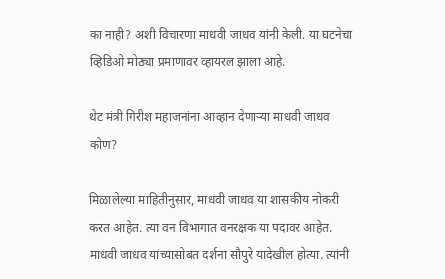का नाही? अशी विचारणा माधवी जाधव यांनी केली. या घटनेचा व्हिडिओ मोठ्या प्रमाणावर व्हायरल झाला आहे.

थेट मंत्री गिरीश महाजनांना आव्हान देणाऱ्या माधवी जाधव कोण?

मिळालेल्या माहितीनुसार, माधवी जाधव या शासकीय नोकरी करत आहेत. त्या वन विभागात वनरक्षक या पदावर आहेत. माधवी जाधव यांच्यासोबत दर्शना सौपुरे यादेखील होत्या. त्यांनी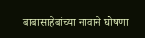बाबासाहेबांच्या नावाने घोषणा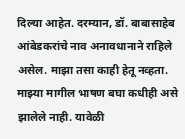दिल्या आहेत. दरम्यान, डॉ. बाबासाहेब आंबेडकरांचे नाव अनावधानाने राहिले असेल. माझा तसा काही हेतू नव्हता. माझ्या मागील भाषण बघा कधीही असे झालेले नाही. यावेळी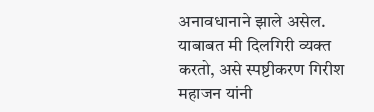अनावधानाने झाले असेल. याबाबत मी दिलगिरी व्यक्त करतो, असे स्पष्टीकरण गिरीश महाजन यांनी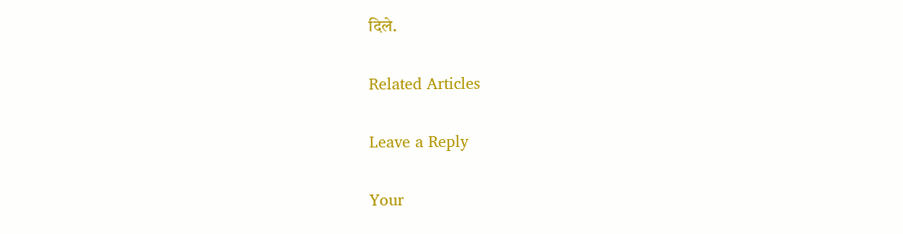दिले.

Related Articles

Leave a Reply

Your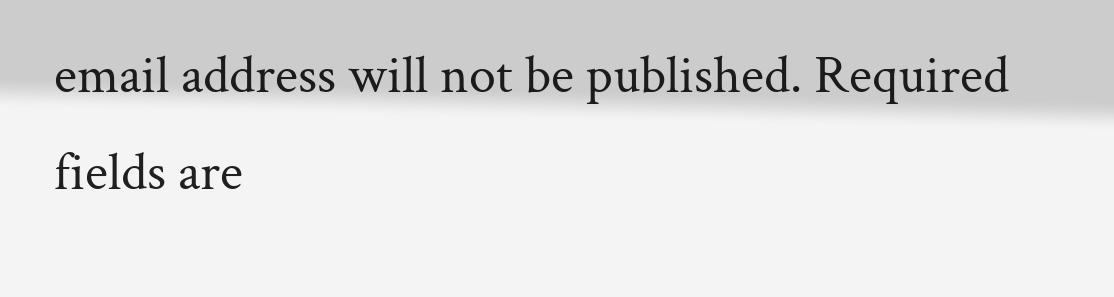email address will not be published. Required fields are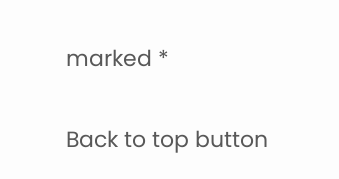marked *

Back to top button